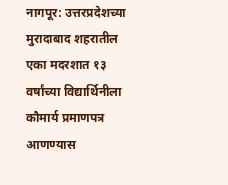नागपूर: उत्तरप्रदेशच्या मुरादाबाद शहरातील एका मदरशात १३ वर्षांच्या विद्यार्थिनीला कौमार्य प्रमाणपत्र आणण्यास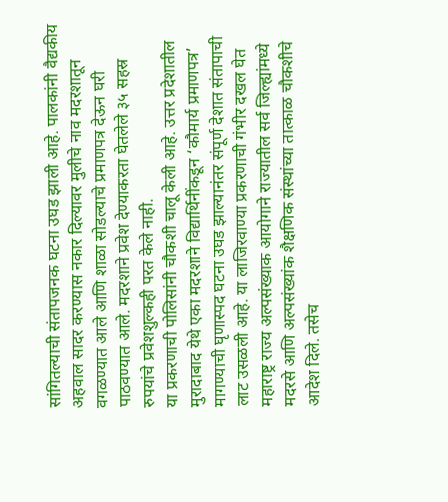सांगितल्याची संतापजनक घटना उघड झाली आहे. पालकांनी वैद्यकीय अहवाल सादर करण्यास नकार दिल्यावर मुलीचे नाव मदरशातून वगळण्यात आले आणि शाळा सोडल्याचे प्रमाणपत्र देऊन घरी पाठवण्यात आले. मदरशाने प्रवेश देण्याकरता घेतलेले ३५ सहस्र रुपयांचे प्रवेशशुल्कही परत केले नाही.
या प्रकरणाची पोलिसांनी चौकशी चालू केली आहे. उत्तर प्रदेशातील मुरादाबाद येथे एका मदरशाने विद्यार्थिनींकडून ‘कौमार्य प्रमाणपत्र’ मागण्याची घृणास्पद घटना उघड झाल्यानंतर संपूर्ण देशात संतापाची लाट उसळली आहे. या लाजिरवाण्या प्रकरणाची गंभीर दखल घेत महाराष्ट्र राज्य अल्पसंख्याक आयोगाने राज्यातील सर्व जिल्ह्यांमध्ये मदरसे आणि अल्पसंख्यांक शैक्षणिक संस्थांच्या तात्काळ चौकशीचे आदेश दिले. तसेच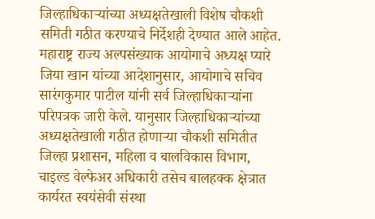जिल्हाधिकाऱ्यांच्या अध्यक्षतेखाली विशेष चौकशी समिती गठीत करण्याचे निर्देशही देण्यात आले आहेत.
महाराष्ट्र राज्य अल्पसंख्याक आयोगाचे अध्यक्ष प्यारे जिया खान यांच्या आदेशानुसार, आयोगाचे सचिव सारंगकुमार पाटील यांनी सर्व जिल्हाधिकाऱ्यांना परिपत्रक जारी केले. यानुसार जिल्हाधिकाऱ्यांच्या अध्यक्षतेखाली गठीत होणाऱ्या चौकशी समितीत जिल्हा प्रशासन, महिला व बालविकास विभाग, चाइल्ड वेल्फेअर अधिकारी तसेच बालहक्क क्षेत्रात कार्यरत स्वयंसेवी संस्था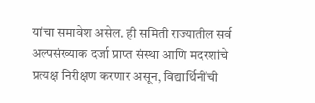यांचा समावेश असेल. ही समिती राज्यातील सर्व अल्पसंख्याक दर्जा प्राप्त संस्था आणि मदरशांचे प्रत्यक्ष निरीक्षण करणार असून, विद्यार्थिनींची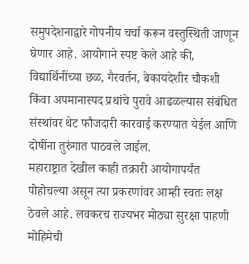समुपदेशनाद्वारे गोपनीय चर्चा करून वस्तुस्थिती जाणून घेणार आहे. आयोगाने स्पष्ट केले आहे की, विद्यार्थिनींच्या छळ, गैरवर्तन, बेकायदेशीर चौकशी किंवा अपमानास्पद प्रथांचे पुरावे आढळल्यास संबंधित संस्थांवर थेट फौजदारी कारवाई करण्यात येईल आणि दोषींना तुरुंगात पाठवले जाईल.
महाराष्ट्रात देखील काही तक्रारी आयोगापर्यंत पोहोचल्या असून त्या प्रकरणांवर आम्ही स्वतः लक्ष ठेवले आहे. लवकरच राज्यभर मोठ्या सुरक्षा पाहणी मोहिमेची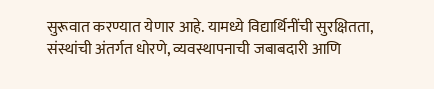सुरूवात करण्यात येणार आहे. यामध्ये विद्यार्थिनींची सुरक्षितता, संस्थांची अंतर्गत धोरणे, व्यवस्थापनाची जबाबदारी आणि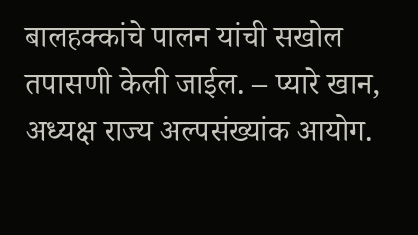बालहक्कांचे पालन यांची सखोल तपासणी केली जाईल. – प्यारे खान, अध्यक्ष राज्य अल्पसंख्यांक आयोग.